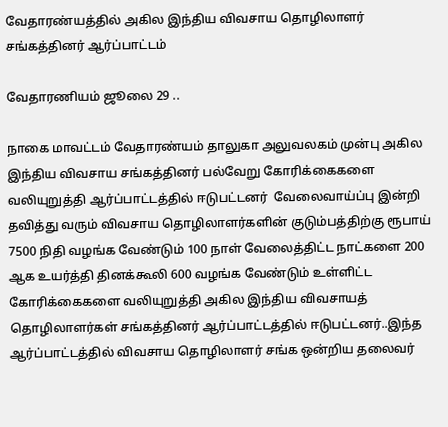வேதாரண்யத்தில் அகில இந்திய விவசாய தொழிலாளர் சங்கத்தினர் ஆர்ப்பாட்டம்

வேதாரணியம் ஜூலை 29 ..

நாகை மாவட்டம் வேதாரண்யம் தாலுகா அலுவலகம் முன்பு அகில இந்திய விவசாய சங்கத்தினர் பல்வேறு கோரிக்கைகளை வலியுறுத்தி ஆர்ப்பாட்டத்தில் ஈடுபட்டனர்  வேலைவாய்ப்பு இன்றி தவித்து வரும் விவசாய தொழிலாளர்களின் குடும்பத்திற்கு ரூபாய் 7500 நிதி வழங்க வேண்டும் 100 நாள் வேலைத்திட்ட நாட்களை 200 ஆக உயர்த்தி தினக்கூலி 600 வழங்க வேண்டும் உள்ளிட்ட கோரிக்கைகளை வலியுறுத்தி அகில இந்திய விவசாயத் தொழிலாளர்கள் சங்கத்தினர் ஆர்ப்பாட்டத்தில் ஈடுபட்டனர்..இந்த ஆர்ப்பாட்டத்தில் விவசாய தொழிலாளர் சங்க ஒன்றிய தலைவர்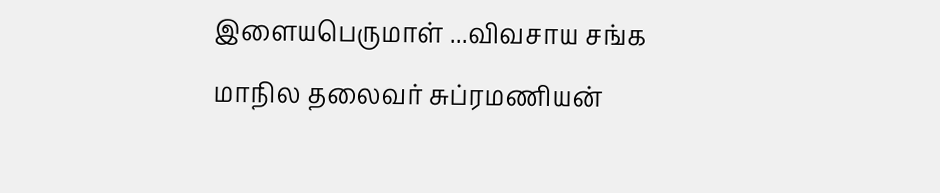இளையபெருமாள் ...விவசாய சங்க மாநில தலைவர் சுப்ரமணியன்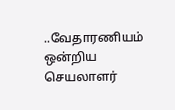..வேதாரணியம் ஒன்றிய செயலாளர்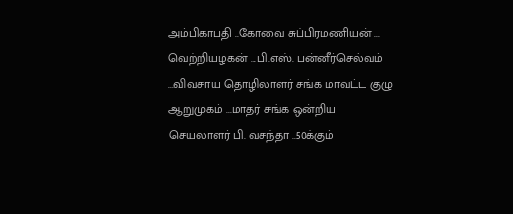அம்பிகாபதி ..கோவை சுப்பிரமணியன் ... வெற்றியழகன் ...பி.எஸ். பன்னீர்செல்வம் ...விவசாய தொழிலாளர் சங்க மாவட்ட குழு ஆறுமுகம் ...மாதர் சங்க ஒன்றிய செயலாளர் பி. வசந்தா ..50க்கும்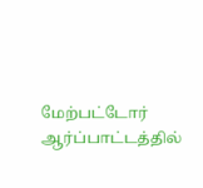மேற்பட்டோர் ஆர்ப்பாட்டத்தில்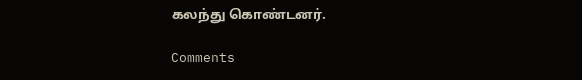கலந்து கொண்டனர்.

Comments